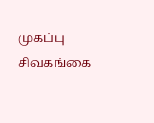முகப்பு
சிவகங்கை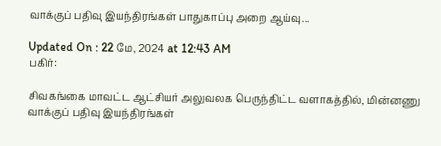வாக்குப் பதிவு இயந்திரங்கள் பாதுகாப்பு அறை ஆய்வு...

Updated On : 22 மே, 2024 at 12:43 AM
பகிர்:

சிவகங்கை மாவட்ட ஆட்சியர் அலுவலக பெருந்திட்ட வளாகத்தில், மின்னணு வாக்குப் பதிவு இயந்திரங்கள்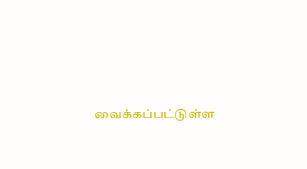வைக்கப்பட்டுள்ள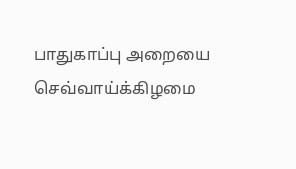பாதுகாப்பு அறையை செவ்வாய்க்கிழமை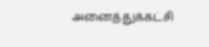அனைத்துக்கட்சி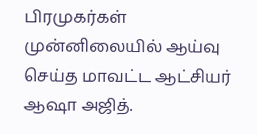பிரமுகர்கள் முன்னிலையில் ஆய்வு செய்த மாவட்ட ஆட்சியர் ஆஷா அஜித்.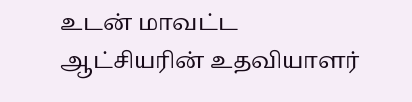உடன் மாவட்ட ஆட்சியரின் உதவியாளர்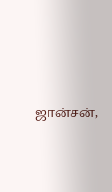ஜான்சன்,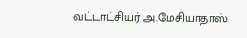வட்டாட்சியர் அ.மேசியாதாஸ்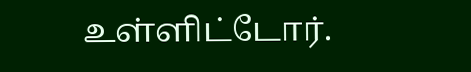உள்ளிட்டோர்.